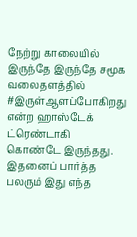நேற்று காலையில் இருந்தே இருந்தே சமூக வலைதளத்தில் #இருள்ஆளப்போகிறது என்ற ஹாஸ்டேக் ட்ரெண்டாகி கொண்டே இருந்தது. இதனைப் பார்த்த பலரும் இது எந்த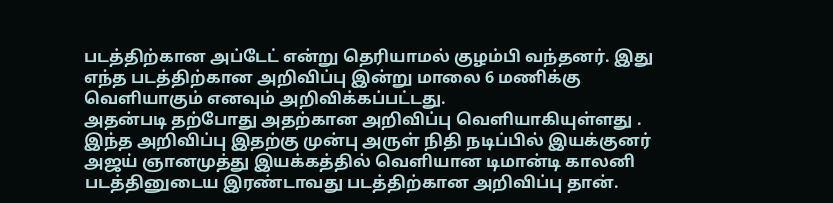படத்திற்கான அப்டேட் என்று தெரியாமல் குழம்பி வந்தனர். இது எந்த படத்திற்கான அறிவிப்பு இன்று மாலை 6 மணிக்கு வெளியாகும் எனவும் அறிவிக்கப்பட்டது.
அதன்படி தற்போது அதற்கான அறிவிப்பு வெளியாகியுள்ளது . இந்த அறிவிப்பு இதற்கு முன்பு அருள் நிதி நடிப்பில் இயக்குனர் அஜய் ஞானமுத்து இயக்கத்தில் வெளியான டிமான்டி காலனி படத்தினுடைய இரண்டாவது படத்திற்கான அறிவிப்பு தான்.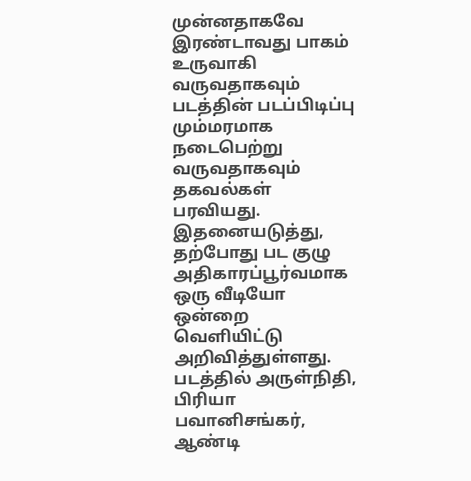முன்னதாகவே இரண்டாவது பாகம் உருவாகி வருவதாகவும் படத்தின் படப்பிடிப்பு மும்மரமாக நடைபெற்று வருவதாகவும் தகவல்கள் பரவியது.
இதனையடுத்து, தற்போது பட குழு அதிகாரப்பூர்வமாக ஒரு வீடியோ ஒன்றை வெளியிட்டு அறிவித்துள்ளது. படத்தில் அருள்நிதி, பிரியா பவானிசங்கர், ஆண்டி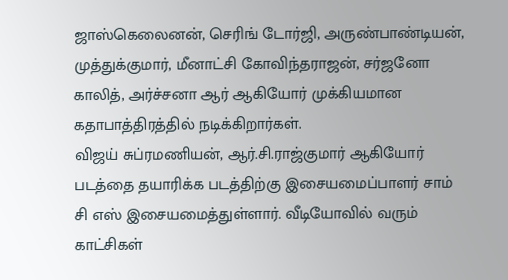ஜாஸ்கெலைனன், செரிங் டோர்ஜி, அருண்பாண்டியன், முத்துக்குமார், மீனாட்சி கோவிந்தராஜன், சர்ஜனோ காலித், அர்ச்சனா ஆர் ஆகியோர் முக்கியமான கதாபாத்திரத்தில் நடிக்கிறார்கள்.
விஜய் சுப்ரமணியன், ஆர்.சி.ராஜ்குமார் ஆகியோர் படத்தை தயாரிக்க படத்திற்கு இசையமைப்பாளர் சாம் சி எஸ் இசையமைத்துள்ளார். வீடியோவில் வரும் காட்சிகள்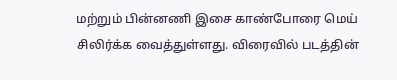மற்றும் பின்னணி இசை காண்போரை மெய் சிலிர்க்க வைத்துள்ளது. விரைவில் படத்தின்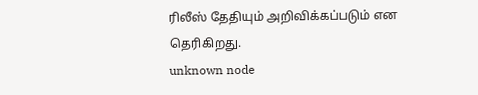ரிலீஸ் தேதியும் அறிவிக்கப்படும் என தெரிகிறது.
unknown node